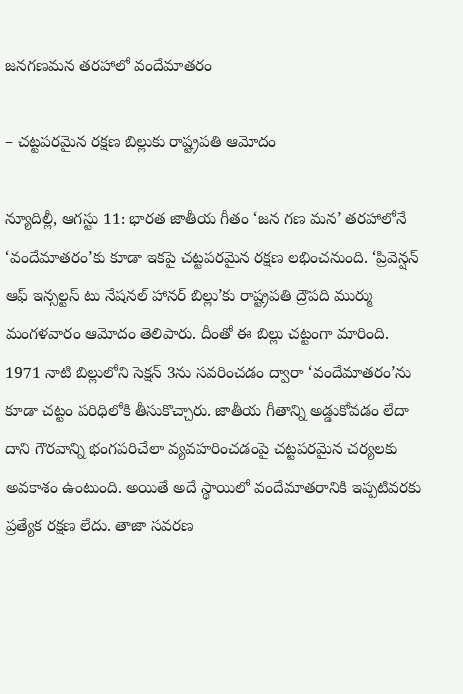జనగణమన తరహాలో వందేమాతరం

– చట్టపరమైన రక్షణ బిల్లుకు రాష్ట్రపతి ఆమోదం

న్యూదిల్లీ, ఆగస్టు 11: భారత జాతీయ గీతం ‘జన గణ మన’ తరహాలోనే ‘వందేమాతరం’కు కూడా ఇకపై చట్టపరమైన రక్షణ లభించనుంది. ‘ప్రివెన్షన్ ఆఫ్ ఇన్సల్టస్ టు నేషనల్ హానర్ బిల్లు’కు రాష్ట్రపతి ద్రౌపది ముర్ము మంగళవారం ఆమోదం తెలిపారు. దీంతో ఈ బిల్లు చట్టంగా మారింది. 1971 నాటి బిల్లులోని సెక్షన్ 3ను సవరించడం ద్వారా ‘వందేమాతరం’ను కూడా చట్టం పరిధిలోకి తీసుకొచ్చారు. జాతీయ గీతాన్ని అడ్డుకోవడం లేదా దాని గౌరవాన్ని భంగపరిచేలా వ్యవహరించడంపై చట్టపరమైన చర్యలకు అవకాశం ఉంటుంది. అయితే అదే స్థాయిలో వందేమాతరానికి ఇప్పటివరకు ప్రత్యేక రక్షణ లేదు. తాజా సవరణ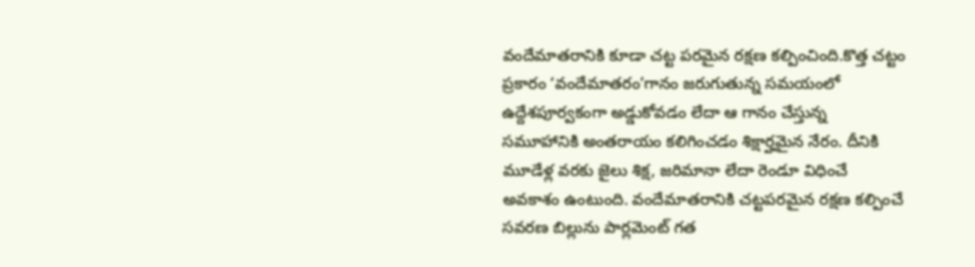వందేమాతరానికి కూడా చట్ట పరమైన రక్షణ కల్పించింది.కొత్త చట్టం ప్రకారం ‘వందేమాతరం’గానం జరుగుతున్న సమయంలో ఉద్దేశపూర్వకంగా అడ్డుకోవడం లేదా ఆ గానం చేస్తున్న సమూహానికి అంతరాయం కలిగించడం శిక్షార్హమైన నేరం. దీనికి మూడేళ్ల వరకు జైలు శిక్ష, జరిమానా లేదా రెండూ విధించే అవకాశం ఉంటుంది. వందేమాతరానికి చట్టపరమైన రక్షణ కల్పించే సవరణ బిల్లును పార్లమెంట్ గత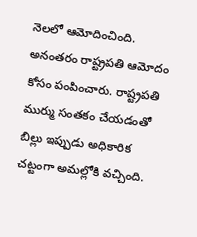నెలలో ఆమోదించింది. అనంతరం రాష్ట్రపతి ఆమోదం కోసం పంపించారు. రాష్ట్రపతి ముర్ము సంతకం చేయడంతో బిల్లు ఇప్పుడు అధికారిక చట్టంగా అమల్లోకి వచ్చింది.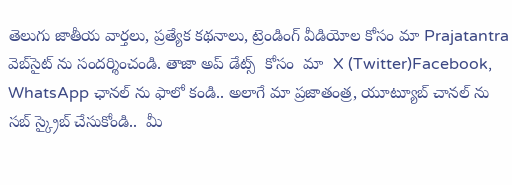తెలుగు జాతీయ వార్తలు, ప్రత్యేక కథనాలు, ట్రెండింగ్ వీడియోల కోసం మా Prajatantra వెబ్‌సైట్ ను సందర్శించండి. తాజా అప్‌ డేట్స్  కోసం  మా  X (Twitter)Facebook, WhatsApp ఛానల్ ను ఫాలో కండి.. అలాగే మా ప్రజాతంత్ర, యూట్యూబ్ చానల్ ను సబ్ స్క్రైబ్ చేసుకోండి..  మీ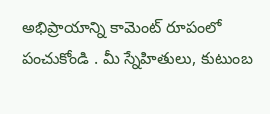అభిప్రాయాన్ని కామెంట్ రూపంలో పంచుకోండి . మీ స్నేహితులు, కుటుంబ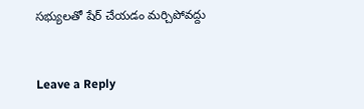సభ్యులతో షేర్ చేయడం మర్చిపోవద్దు



Leave a Reply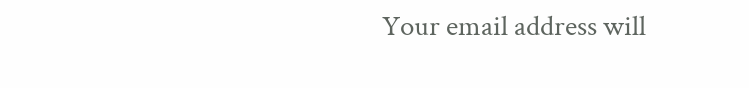Your email address will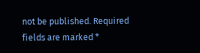not be published. Required fields are marked *